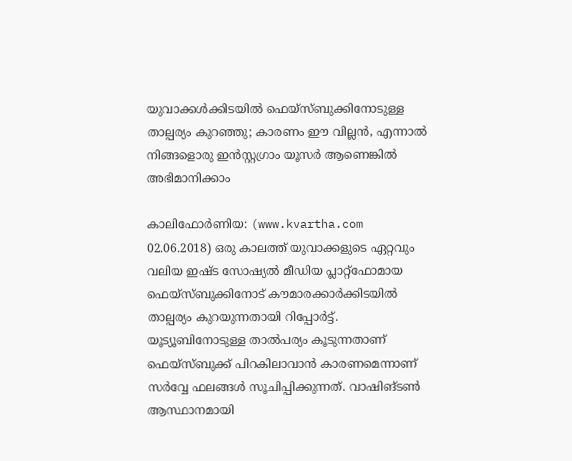യുവാക്കള്‍ക്കിടയില്‍ ഫെയ്സ്ബുക്കിനോടുള്ള താല്പര്യം കുറഞ്ഞു; കാരണം ഈ വില്ലന്‍, എന്നാല്‍ നിങ്ങളൊരു ഇന്‍സ്റ്റഗ്രാം യൂസര്‍ ആണെങ്കില്‍ അഭിമാനിക്കാം

കാലിഫോര്‍ണിയ: (www.kvartha.com 02.06.2018) ഒരു കാലത്ത് യുവാക്കളുടെ ഏറ്റവും വലിയ ഇഷ്ട സോഷ്യല്‍ മീഡിയ പ്ലാറ്റ്‌ഫോമായ ഫെയ്‌സ്ബുക്കിനോട് കൗമാരക്കാര്‍ക്കിടയില്‍ താല്പര്യം കുറയുന്നതായി റിപ്പോര്‍ട്ട്. യൂട്യൂബിനോടുള്ള താല്‍പര്യം കൂടുന്നതാണ് ഫെയ്‌സ്ബുക്ക് പിറകിലാവാന്‍ കാരണമെന്നാണ് സര്‍വ്വേ ഫലങ്ങള്‍ സൂചിപ്പിക്കുന്നത്. വാഷിങ്ടണ്‍ ആസ്ഥാനമായി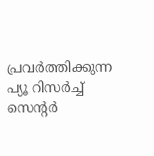പ്രവര്‍ത്തിക്കുന്ന പ്യൂ റിസര്‍ച്ച് സെന്റര്‍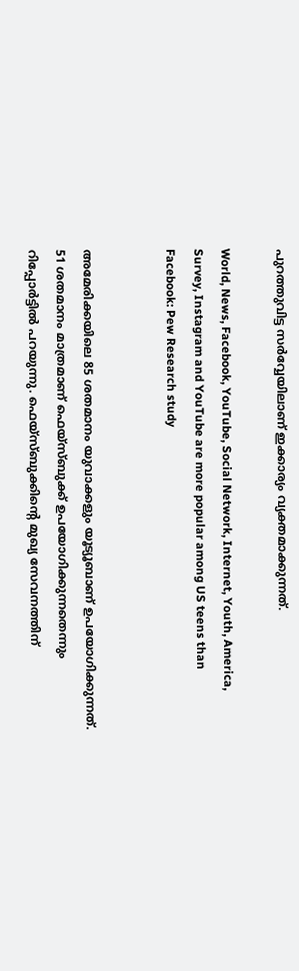പുറത്തുവിട്ട സര്‍വ്വേയിലാണ് ഇക്കാര്യം വ്യക്തമാക്കുന്നത്.

World, News, Facebook, YouTube, Social Network, Internet, Youth, America, Survey, Instagram and YouTube are more popular among US teens than Facebook: Pew Research study


അമേരിക്കയിലെ 85 ശതമാനം യുവാക്കളും യൂട്യൂബാണ് ഉപയോഗിക്കുന്നത്. 51 ശതമാനം മാത്രമാണ് ഫെയ്സ്ബുക്ക് ഉപയോഗിക്കുന്നതെന്നും റിപ്പോര്‍ട്ടില്‍ പറയുന്നു. ഫെയ്സ്ബുക്കിന്റെ മുഖ്യ സേവനത്തിന്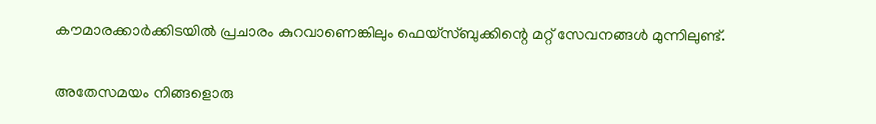കൗമാരക്കാര്‍ക്കിടയില്‍ പ്രചാരം കുറവാണെങ്കിലും ഫെയ്സ്ബുക്കിന്റെ മറ്റ് സേവനങ്ങള്‍ മുന്നിലുണ്ട്.

അതേസമയം നിങ്ങളൊരു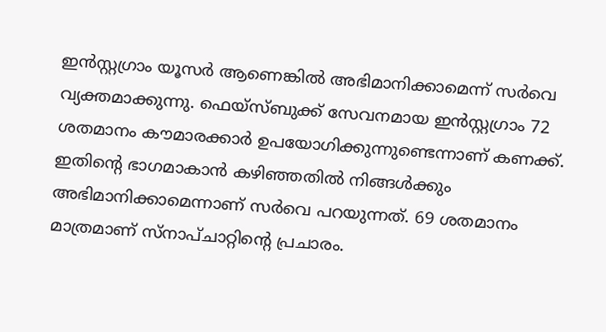ഇന്‍സ്റ്റഗ്രാം യൂസര്‍ ആണെങ്കില്‍ അഭിമാനിക്കാമെന്ന് സര്‍വെ വ്യക്തമാക്കുന്നു. ഫെയ്സ്ബുക്ക് സേവനമായ ഇന്‍സ്റ്റഗ്രാം 72 ശതമാനം കൗമാരക്കാര്‍ ഉപയോഗിക്കുന്നുണ്ടെന്നാണ് കണക്ക്. ഇതിന്റെ ഭാഗമാകാന്‍ കഴിഞ്ഞതില്‍ നിങ്ങള്‍ക്കും അഭിമാനിക്കാമെന്നാണ് സര്‍വെ പറയുന്നത്. 69 ശതമാനം മാത്രമാണ് സ്നാപ്ചാറ്റിന്റെ പ്രചാരം.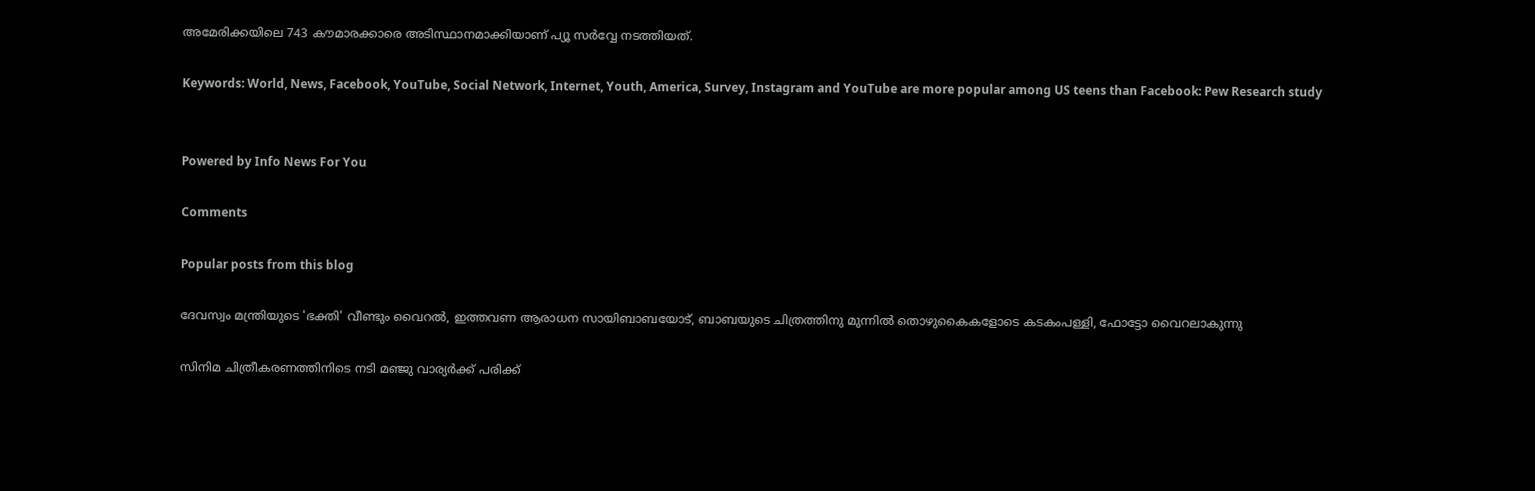അമേരിക്കയിലെ 743 കൗമാരക്കാരെ അടിസ്ഥാനമാക്കിയാണ് പ്യൂ സര്‍വ്വേ നടത്തിയത്.

Keywords: World, News, Facebook, YouTube, Social Network, Internet, Youth, America, Survey, Instagram and YouTube are more popular among US teens than Facebook: Pew Research study


Powered by Info News For You

Comments

Popular posts from this blog

ദേവസ്വം മന്ത്രിയുടെ 'ഭക്തി' വീണ്ടും വൈറല്‍, ഇത്തവണ ആരാധന സായിബാബയോട്, ബാബയുടെ ചിത്രത്തിനു മുന്നില്‍ തൊഴുകൈകളോടെ കടകംപള്ളി, ഫോട്ടോ വൈറലാകുന്നു

സിനിമ ചിത്രീകരണത്തിനിടെ നടി മഞ്ജു വാര്യര്‍ക്ക് പരിക്ക്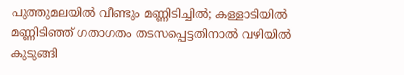പുത്തുമലയില്‍ വീണ്ടും മണ്ണിടിച്ചില്‍; കള്ളാടിയില്‍ മണ്ണിടിഞ്ഞ് ഗതാഗതം തടസപ്പെട്ടതിനാല്‍ വഴിയില്‍ കുടുങ്ങി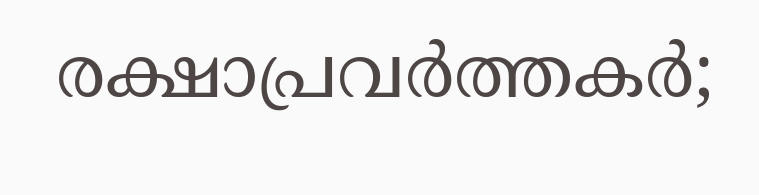രക്ഷാപ്രവര്‍ത്തകര്‍;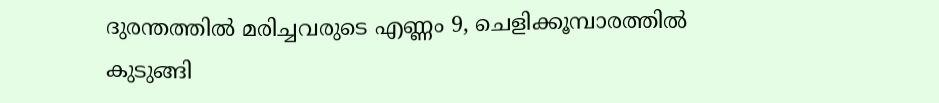ദുരന്തത്തില്‍ മരിച്ചവരുടെ എണ്ണം 9, ചെളിക്കൂമ്പാരത്തില്‍ കുടുങ്ങി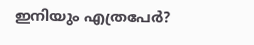ഇനിയും എത്രപേര്‍?